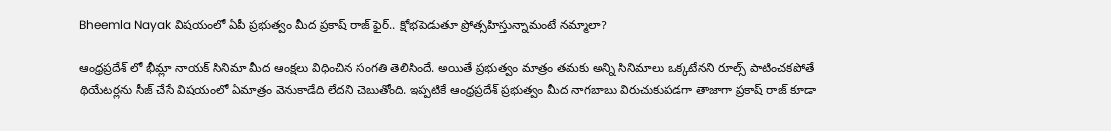Bheemla Nayak విషయంలో ఏపీ ప్రభుత్వం మీద ప్రకాష్ రాజ్ ఫైర్.. క్షోభపెడుతూ ప్రోత్సహిస్తున్నామంటే నమ్మాలా?

ఆంధ్రప్రదేశ్ లో భీమ్లా నాయక్ సినిమా మీద ఆంక్షలు విధించిన సంగతి తెలిసిందే. అయితే ప్రభుత్వం మాత్రం తమకు అన్ని సినిమాలు ఒక్కటేనని రూల్స్ పాటించకపోతే థియేటర్లను సీజ్ చేసే విషయంలో ఏమాత్రం వెనుకాడేది లేదని చెబుతోంది. ఇప్పటికే ఆంధ్రప్రదేశ్ ప్రభుత్వం మీద నాగబాబు విరుచుకుపడగా తాజాగా ప్రకాష్ రాజ్ కూడా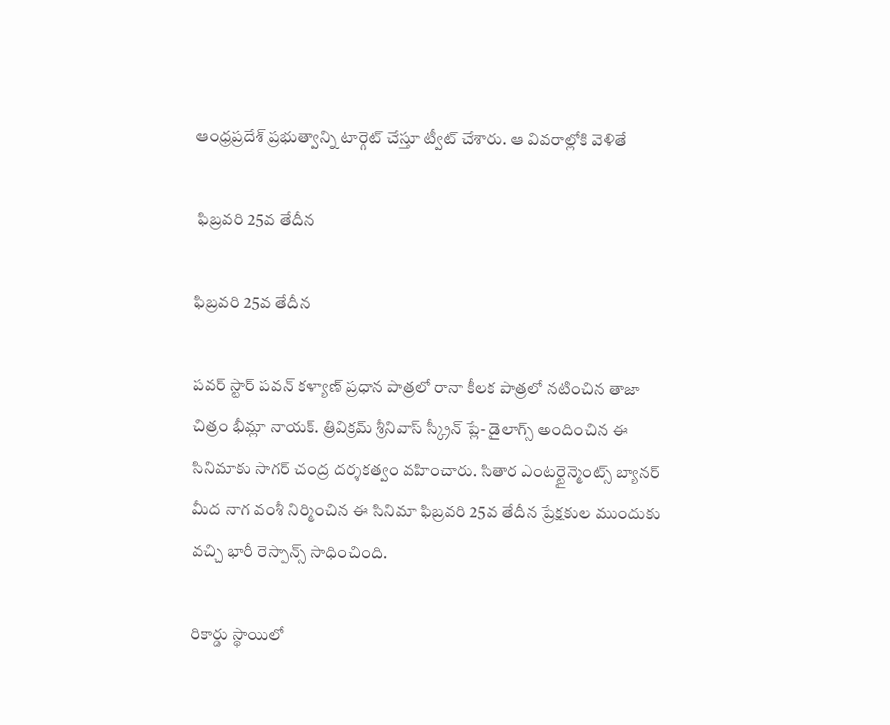ఆంధ్రప్రదేశ్ ప్రభుత్వాన్ని టార్గెట్ చేస్తూ ట్వీట్ చేశారు. ఆ వివరాల్లోకి వెళితే

 ఫిబ్రవరి 25వ తేదీన

ఫిబ్రవరి 25వ తేదీన

పవర్ స్టార్ పవన్ కళ్యాణ్ ప్రధాన పాత్రలో రానా కీలక పాత్రలో నటించిన తాజా చిత్రం భీమ్లా నాయక్. త్రివిక్రమ్ శ్రీనివాస్ స్క్రీన్ ప్లే- డైలాగ్స్ అందించిన ఈ సినిమాకు సాగర్ చంద్ర దర్శకత్వం వహించారు. సితార ఎంటర్టైన్మెంట్స్ బ్యానర్ మీద నాగ వంశీ నిర్మించిన ఈ సినిమా ఫిబ్రవరి 25వ తేదీన ప్రేక్షకుల ముందుకు వచ్చి భారీ రెస్పాన్స్ సాధించింది.

రికార్డు స్థాయిలో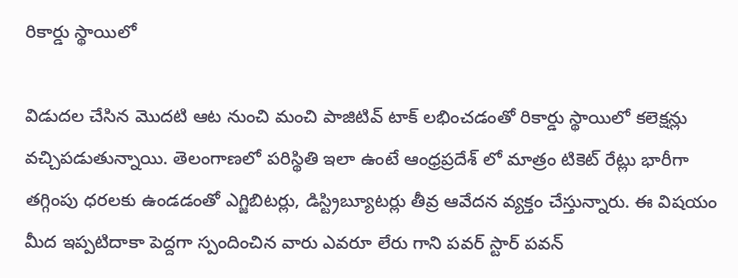రికార్డు స్థాయిలో

విడుదల చేసిన మొదటి ఆట నుంచి మంచి పాజిటివ్ టాక్ లభించడంతో రికార్డు స్థాయిలో కలెక్షన్లు వచ్చిపడుతున్నాయి. తెలంగాణలో పరిస్థితి ఇలా ఉంటే ఆంధ్రప్రదేశ్ లో మాత్రం టికెట్ రేట్లు భారీగా తగ్గింపు ధరలకు ఉండడంతో ఎగ్జిబిటర్లు, డిస్ట్రిబ్యూటర్లు తీవ్ర ఆవేదన వ్యక్తం చేస్తున్నారు. ఈ విషయం మీద ఇప్పటిదాకా పెద్దగా స్పందించిన వారు ఎవరూ లేరు గాని పవర్ స్టార్ పవన్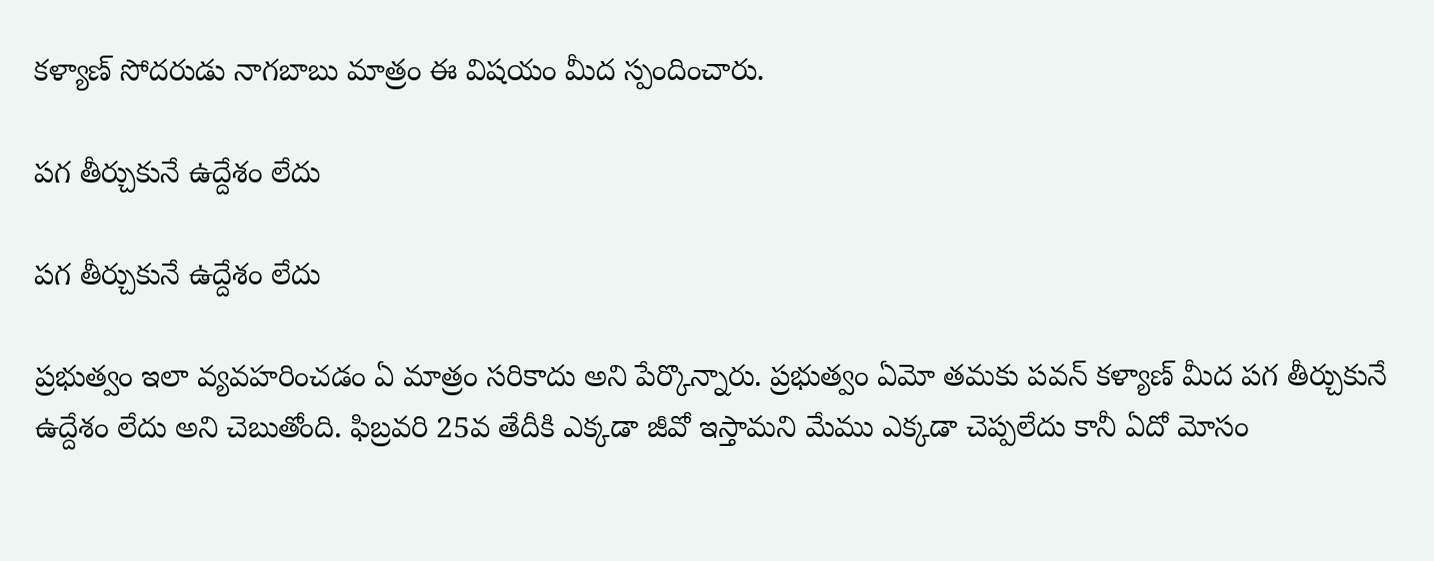కళ్యాణ్ సోదరుడు నాగబాబు మాత్రం ఈ విషయం మీద స్పందించారు.

పగ తీర్చుకునే ఉద్దేశం లేదు

పగ తీర్చుకునే ఉద్దేశం లేదు

ప్రభుత్వం ఇలా వ్యవహరించడం ఏ మాత్రం సరికాదు అని పేర్కొన్నారు. ప్రభుత్వం ఏమో తమకు పవన్ కళ్యాణ్ మీద పగ తీర్చుకునే ఉద్దేశం లేదు అని చెబుతోంది. ఫిబ్రవరి 25వ తేదీకి ఎక్కడా జీవో ఇస్తామని మేము ఎక్కడా చెప్పలేదు కానీ ఏదో మోసం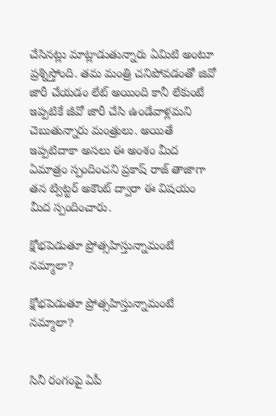చేసినట్లు మాట్లాడుతున్నారు ఏమిటి అంటూ ప్రశ్నిస్తోంది. తమ మంత్రి చనిపోవడంతో జివో జారీ చేయడం లేట్ అయింది కానీ లేకుంటే ఇప్పటికే జీవో జారీ చేసి ఉండేవాళ్లమని చెబుతున్నారు మంత్రులు. అయితే ఇప్పటిదాకా అసలు ఈ అంశం మీద ఏమాత్రం స్పందించని ప్రకాష్ రాజ్ తాజాగా తన ట్విట్టర్ అకౌంట్ ద్వారా ఈ విషయం మీద స్పందించారు.

క్షోభపెడుతూ ప్రోత్సహిస్తున్నామంటే నమ్మాలా?

క్షోభపెడుతూ ప్రోత్సహిస్తున్నామంటే నమ్మాలా?


సినీ రంగంపై ఏపీ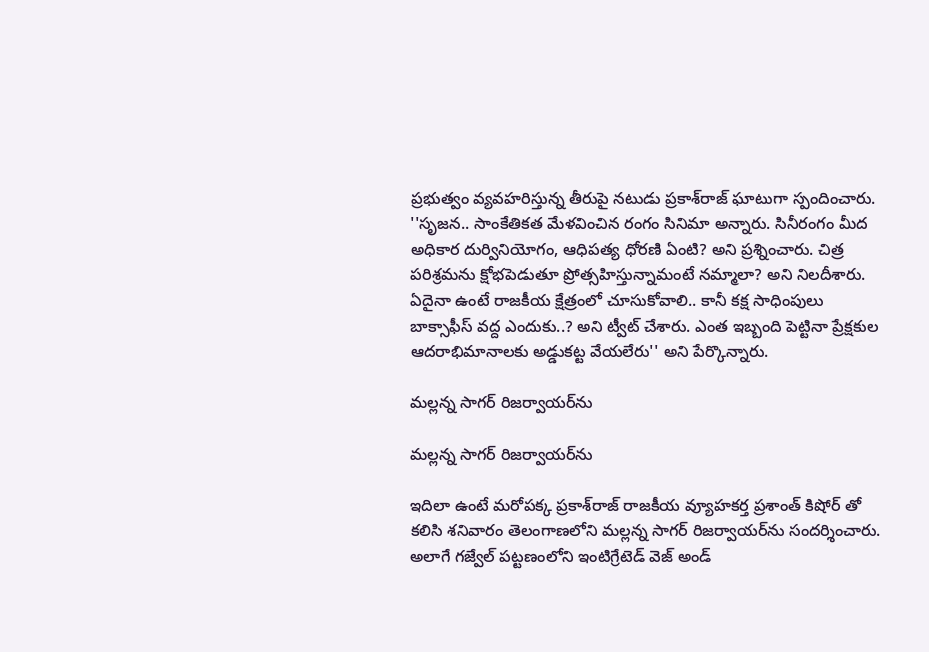ప్రభుత్వం వ్యవహరిస్తున్న తీరుపై నటుడు ప్రకాశ్‌రాజ్‌ ఘాటుగా స్పందించారు. ''సృజన.. సాంకేతికత మేళవించిన రంగం సినిమా అన్నారు. సినీరంగం మీద అధికార దుర్వినియోగం, ఆధిపత్య ధోరణి ఏంటి? అని ప్రశ్నించారు. చిత్ర పరిశ్రమను క్షోభపెడుతూ ప్రోత్సహిస్తున్నామంటే నమ్మాలా? అని నిలదీశారు. ఏదైనా ఉంటే రాజకీయ క్షేత్రంలో చూసుకోవాలి.. కానీ కక్ష సాధింపులు బాక్సాఫీస్‌ వద్ద ఎందుకు..? అని ట్వీట్ చేశారు. ఎంత ఇబ్బంది పెట్టినా ప్రేక్షకుల ఆదరాభిమానాలకు అడ్డుకట్ట వేయలేరు'' అని పేర్కొన్నారు.

మల్లన్న సాగర్‌ రిజర్వాయర్‌ను

మల్లన్న సాగర్‌ రిజర్వాయర్‌ను

ఇదిలా ఉంటే మరోపక్క ప్రకాశ్‌రాజ్‌ రాజకీయ వ్యూహకర్త ప్రశాంత్ కిషోర్ తో కలిసి శనివారం తెలంగాణలోని మల్లన్న సాగర్‌ రిజర్వాయర్‌ను సందర్శించారు. అలాగే గజ్వేల్‌ పట్టణంలోని ఇంటిగ్రేటెడ్‌ వెజ్‌ అండ్‌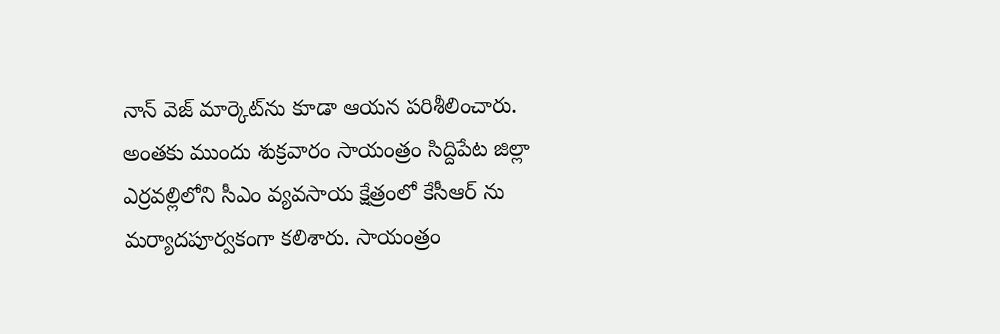నాన్‌ వెజ్‌ మార్కెట్‌ను కూడా ఆయన పరిశీలించారు. అంతకు ముందు శుక్రవారం సాయంత్రం సిద్దిపేట జిల్లా ఎర్రవల్లిలోని సీఎం వ్యవసాయ క్షేత్రంలో కేసీఆర్ ను మర్యాదపూర్వకంగా కలిశారు. సాయంత్రం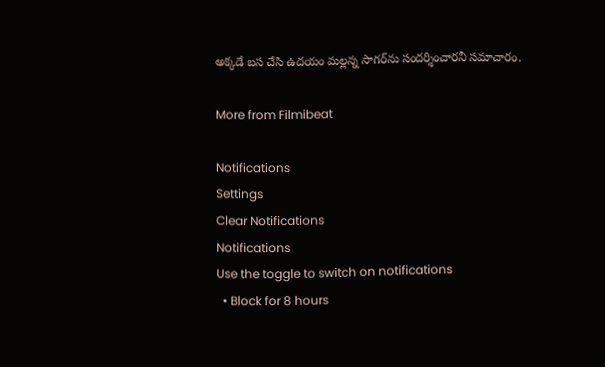అక్కడే బస చేసి ఉదయం మల్లన్న సాగర్‌ను సందర్శించారనీ సమాచారం.

More from Filmibeat

Notifications
Settings
Clear Notifications
Notifications
Use the toggle to switch on notifications
  • Block for 8 hours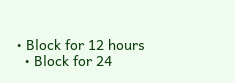• Block for 12 hours
  • Block for 24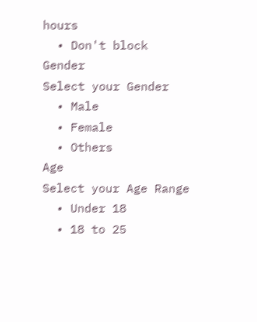hours
  • Don't block
Gender
Select your Gender
  • Male
  • Female
  • Others
Age
Select your Age Range
  • Under 18
  • 18 to 25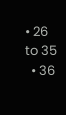• 26 to 35
  • 36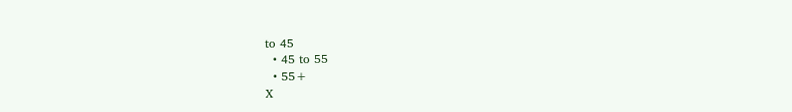to 45
  • 45 to 55
  • 55+
X